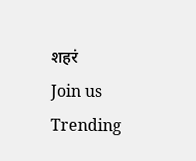शहरं
Join us
Trending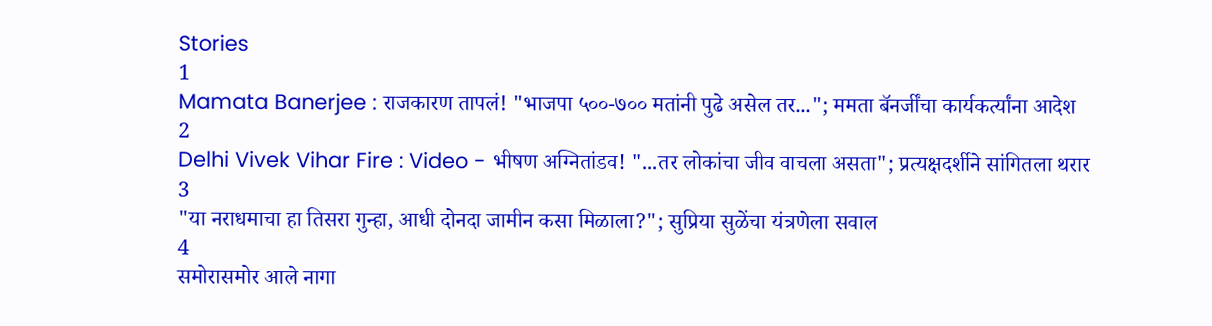Stories
1
Mamata Banerjee : राजकारण तापलं! "भाजपा ५००-७०० मतांनी पुढे असेल तर..."; ममता बॅनर्जींचा कार्यकर्त्यांना आदेश
2
Delhi Vivek Vihar Fire : Video - भीषण अग्नितांडव! "...तर लोकांचा जीव वाचला असता"; प्रत्यक्षदर्शीने सांगितला थरार
3
"या नराधमाचा हा तिसरा गुन्हा, आधी दोनदा जामीन कसा मिळाला?"; सुप्रिया सुळेंचा यंत्रणेला सवाल
4
समोरासमोर आले नागा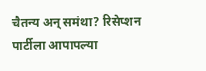चैतन्य अन् समंथा? रिसेप्शन पार्टीला आपापल्या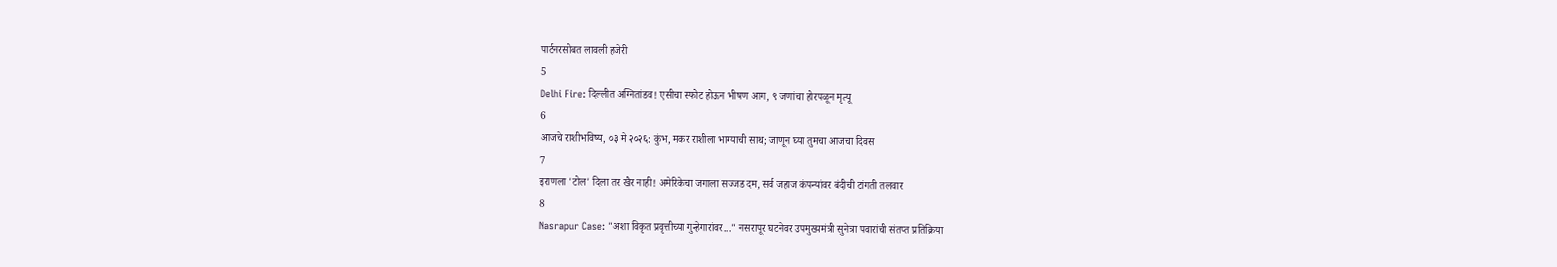पार्टनरसोबत लावली हजेरी
5
Delhi Fire: दिल्लीत अग्नितांडव! एसीचा स्फोट होऊन भीषण आग, ९ जणांचा होरपळून मृत्यू
6
आजचे राशीभविष्य, ०३ मे २०२६: कुंभ, मकर राशीला भाग्याची साथ; जाणून घ्या तुमचा आजचा दिवस
7
इराणला 'टोल' दिला तर खैर नाही! अमेरिकेचा जगाला सज्जड दम, सर्व जहाज कंपन्यांवर बंदीची टांगती तलवार
8
Nasrapur Case: "अशा विकृत प्रवृत्तीच्या गुन्हेगारांवर..." नसरापूर घटनेवर उपमुख्यमंत्री सुनेत्रा पवारांची संतप्त प्रतिक्रिया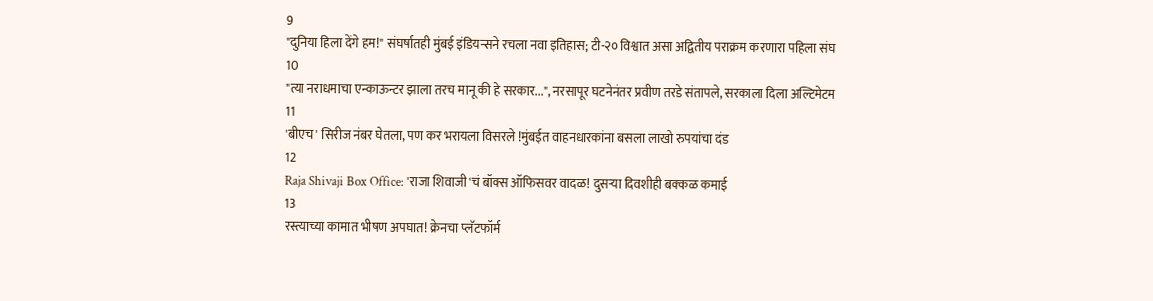9
"दुनिया हिला देंगे हम!" संघर्षातही मुंबई इंडियन्सने रचला नवा इतिहास; टी-२० विश्वात असा अद्वितीय पराक्रम करणारा पहिला संघ
10
"त्या नराधमाचा एन्काऊन्टर झाला तरच मानू की हे सरकार...", नरसापूर घटनेनंतर प्रवीण तरडे संतापले, सरकाला दिला अल्टिमेटम
11
'बीएच' सिरीज नंबर घेतला, पण कर भरायला विसरले !मुंबईत वाहनधारकांना बसला लाखो रुपयांचा दंड
12
Raja Shivaji Box Office: 'राजा शिवाजी'चं बॉक्स ऑफिसवर वादळ! दुसऱ्या दिवशीही बक्कळ कमाई
13
रस्त्याच्या कामात भीषण अपघात! क्रेनचा प्लॅटफॉर्म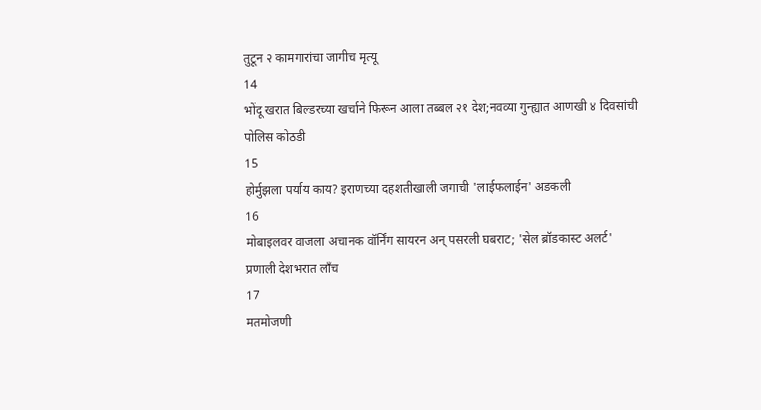तुटून २ कामगारांचा जागीच मृत्यू
14
भोंदू खरात बिल्डरच्या खर्चाने फिरून आला तब्बल २१ देश;नवव्या गुन्ह्यात आणखी ४ दिवसांची पोलिस कोठडी
15
होर्मुझला पर्याय काय? इराणच्या दहशतीखाली जगाची 'लाईफलाईन' अडकली
16
मोबाइलवर वाजला अचानक वॉर्निंग सायरन अन् पसरली घबराट; 'सेल ब्रॉडकास्ट अलर्ट' प्रणाली देशभरात लाँच
17
मतमोजणी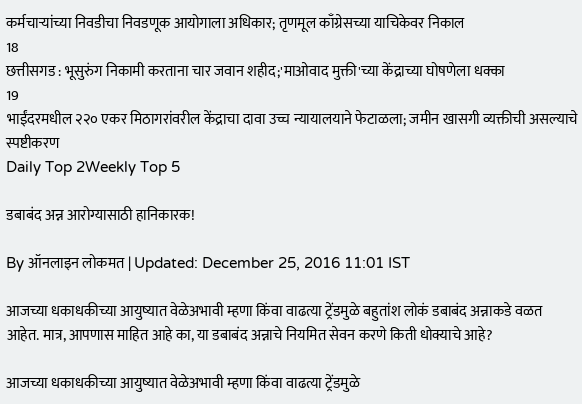कर्मचाऱ्यांच्या निवडीचा निवडणूक आयोगाला अधिकार; तृणमूल काँग्रेसच्या याचिकेवर निकाल
18
छत्तीसगड : भूसुरुंग निकामी करताना चार जवान शहीद;'माओवाद मुक्ती'च्या केंद्राच्या घोषणेला धक्का
19
भाईंदरमधील २२० एकर मिठागरांवरील केंद्राचा दावा उच्च न्यायालयाने फेटाळला; जमीन खासगी व्यक्तीची असल्याचे स्पष्टीकरण
Daily Top 2Weekly Top 5

डबाबंद अन्न आरोग्यासाठी हानिकारक!

By ऑनलाइन लोकमत | Updated: December 25, 2016 11:01 IST

आजच्या धकाधकीच्या आयुष्यात वेळेअभावी म्हणा किंवा वाढत्या ट्रेंडमुळे बहुतांश लोकं डबाबंद अन्नाकडे वळत आहेत. मात्र, आपणास माहित आहे का, या डबाबंद अन्नाचे नियमित सेवन करणे किती धोक्याचे आहे?

आजच्या धकाधकीच्या आयुष्यात वेळेअभावी म्हणा किंवा वाढत्या ट्रेंडमुळे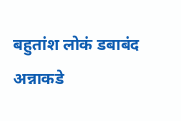बहुतांश लोकं डबाबंद अन्नाकडे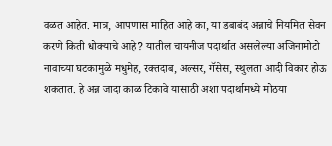वळत आहेत. मात्र, आपणास माहित आहे का, या डबाबंद अन्नाचे नियमित सेवन करणे किती धोक्याचे आहे? यातील चायनीज पदार्थात असलेल्या अजिनामोटो नावाच्या घटकामुळे मधुमेह, रक्तदाब, अल्सर, गॅसेस, स्थुलता आदी विकार होऊ शकतात. हे अन्न जादा काळ टिकावे यासाठी अशा पदार्थामध्ये मोठया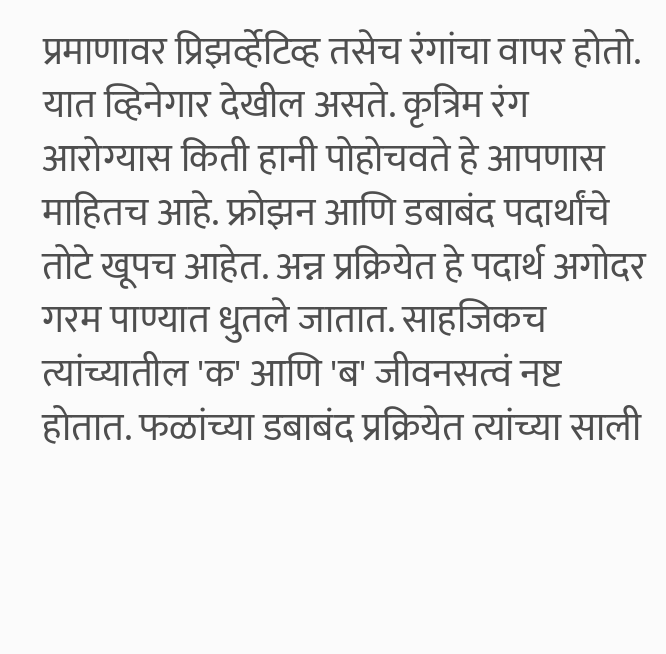प्रमाणावर प्रिझर्व्हेटिव्ह तसेच रंगांचा वापर होतो. यात व्हिनेगार देखील असते. कृत्रिम रंग आरोग्यास किती हानी पोहोचवते हे आपणास माहितच आहे. फ्रोझन आणि डबाबंद पदार्थांचे तोटे खूपच आहेत. अन्न प्रक्रियेत हे पदार्थ अगोदर गरम पाण्यात धुतले जातात. साहजिकच त्यांच्यातील 'क' आणि 'ब' जीवनसत्वं नष्ट होतात. फळांच्या डबाबंद प्रक्रियेत त्यांच्या साली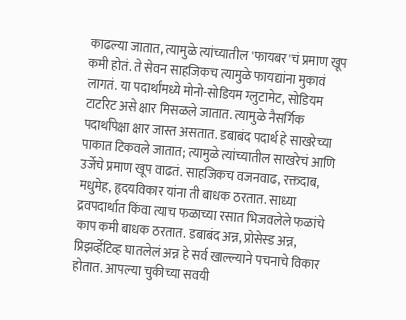काढल्या जातात, त्यामुळे त्यांच्यातील 'फायबर'चं प्रमाण खूप कमी होतं. ते सेवन साहजिकच त्यामुळे फायद्यांना मुकावं लागतं. या पदार्थांमध्ये मोनो-सोडियम ग्लुटामेट, सोडियम टार्टारेट असे क्षार मिसळले जातात. त्यामुळे नैसर्गिक पदार्थांपेक्षा क्षार जास्त असतात. डबाबंद पदार्थ हे साखरेच्या पाकात टिकवले जातात; त्यामुळे त्यांच्यातील साखरेचं आणि उर्जेचे प्रमाण खूप वाढतं. साहजिकच वजनवाढ, रक्तदाब, मधुमेह, हृदयविकार यांना ती बाधक ठरतात. साध्या द्रवपदार्थात किंवा त्याच फळाच्या रसात भिजवलेले फळांचे काप कमी बाधक ठरतात. डबाबंद अन्न, प्रोसेस्ड अन्न, प्रिझर्व्हेटिव्ह घातलेलं अन्न हे सर्व खाल्ल्याने पचनाचे विकार होतात. आपल्या चुकीच्या सवयी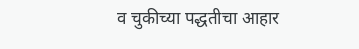व चुकीच्या पद्धतीचा आहार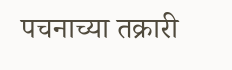पचनाच्या तक्रारी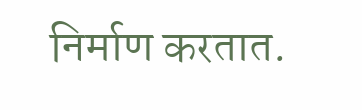निर्माण करतात.